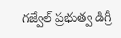గజ్వేల్ ప్రభుత్వ డిగ్రీ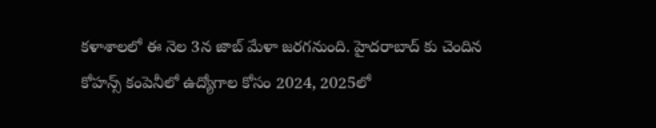కళాశాలలో ఈ నెల 3న జాబ్ మేళా జరగనుంది. హైదరాబాద్ కు చెందిన కోహన్స్ కంపెనీలో ఉద్యోగాల కోసం 2024, 2025లో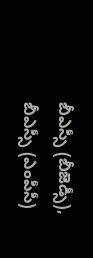బీఎస్సీ (బీజెడ్సీ), బీఎస్సీ (ఎంపీసీ)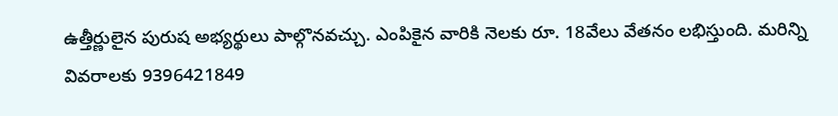ఉత్తీర్ణులైన పురుష అభ్యర్థులు పాల్గొనవచ్చు. ఎంపికైన వారికి నెలకు రూ. 18వేలు వేతనం లభిస్తుంది. మరిన్ని వివరాలకు 9396421849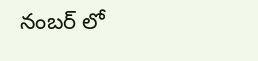నంబర్ లో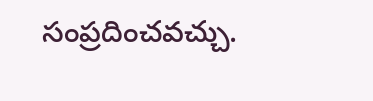సంప్రదించవచ్చు.